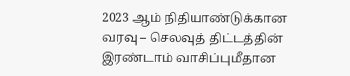2023 ஆம் நிதியாண்டுக்கான வரவு – செலவுத் திட்டத்தின் இரண்டாம் வாசிப்புமீதான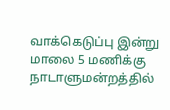வாக்கெடுப்பு இன்று மாலை 5 மணிக்கு நாடாளுமன்றத்தில்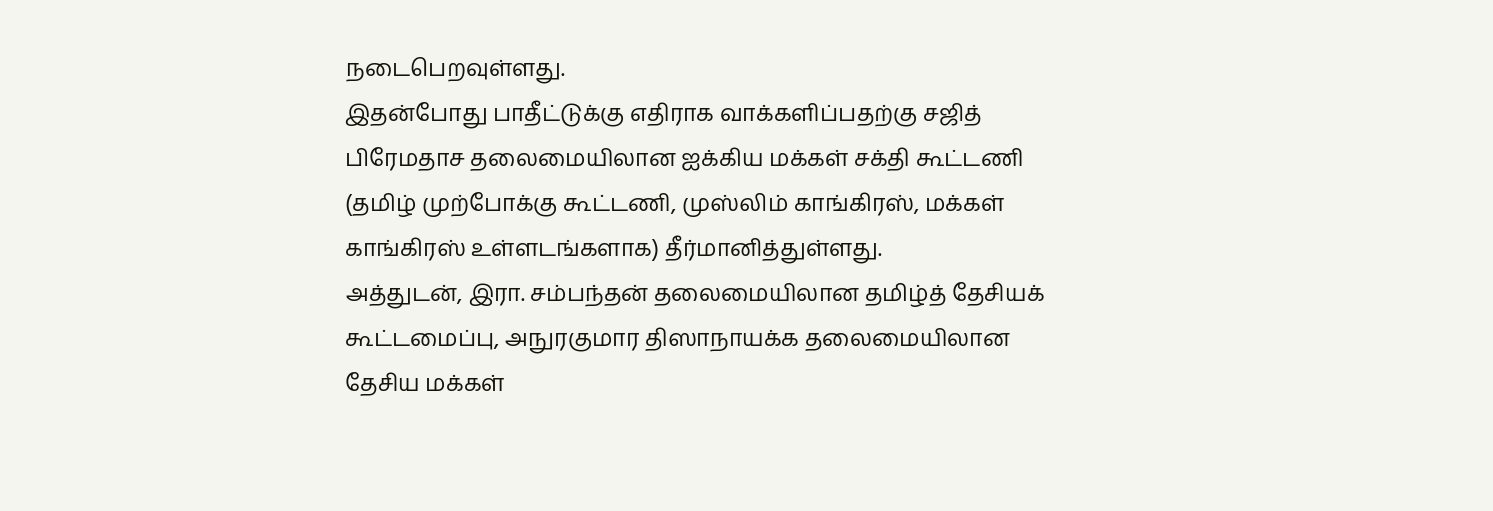நடைபெறவுள்ளது.
இதன்போது பாதீட்டுக்கு எதிராக வாக்களிப்பதற்கு சஜித் பிரேமதாச தலைமையிலான ஐக்கிய மக்கள் சக்தி கூட்டணி (தமிழ் முற்போக்கு கூட்டணி, முஸ்லிம் காங்கிரஸ், மக்கள் காங்கிரஸ் உள்ளடங்களாக) தீர்மானித்துள்ளது.
அத்துடன், இரா. சம்பந்தன் தலைமையிலான தமிழ்த் தேசியக் கூட்டமைப்பு, அநுரகுமார திஸாநாயக்க தலைமையிலான தேசிய மக்கள்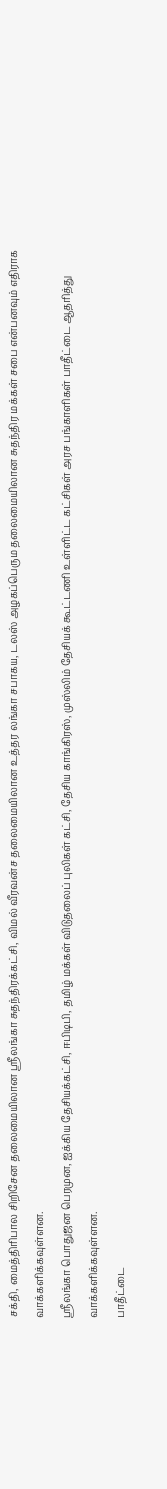சக்தி, மைத்திரிபால சிறிசேன தலைமையிலான ஶ்ரீலங்கா சுதந்திரக்கட்சி, விமல் வீரவன்ச தலைமையிலான உத்தர லங்கா சபாகய, டலஸ் அழகப்பெரும தலைமையிலான சுதந்திர மக்கள் சபை என்பனவும் எதிராக வாக்களிக்கவுள்ளன.
ஶ்ரீலங்கா பொதுஜன பெரமுன, ஐக்கிய தேசியக்கட்சி, ஈபிடிபி, தமிழ் மக்கள் விடுதலைப் புலிகள் கட்சி, தேசிய காங்கிரஸ், முஸ்லிம் தேசியக் கூட்டணி உள்ளிட்ட கட்சிகள் அரச பங்காளிகள் பாதீட்டை ஆதரித்து வாக்களிக்கவுள்ளன.
பாதீட்டை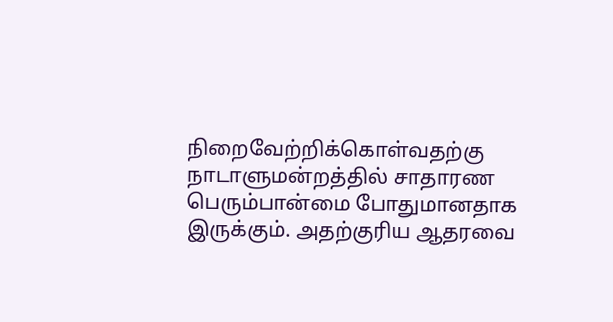நிறைவேற்றிக்கொள்வதற்கு நாடாளுமன்றத்தில் சாதாரண பெரும்பான்மை போதுமானதாக இருக்கும். அதற்குரிய ஆதரவை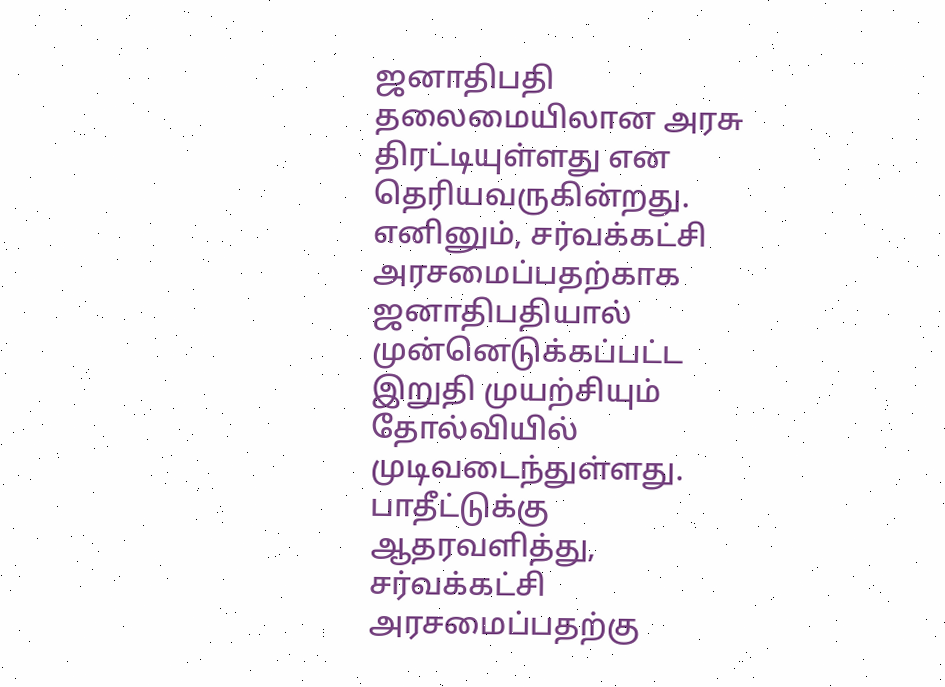ஜனாதிபதி தலைமையிலான அரசு திரட்டியுள்ளது என தெரியவருகின்றது.
எனினும், சர்வக்கட்சி அரசமைப்பதற்காக ஜனாதிபதியால் முன்னெடுக்கப்பட்ட இறுதி முயற்சியும் தோல்வியில் முடிவடைந்துள்ளது. பாதீட்டுக்கு ஆதரவளித்து, சர்வக்கட்சி அரசமைப்பதற்கு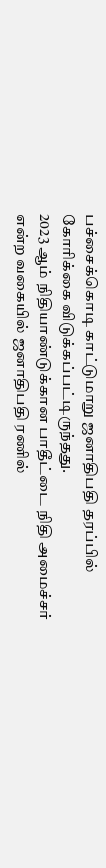பச்சைக்கொடி காட்டுமாறு ஜனாதிபதி தரப்பில் கோரிக்கை விடுக்கப்பட்டிருந்தது.
2023 ஆம் நிதியாண்டுக்கான பாதீட்டை நிதி அமைச்சர் என்ற வகையில் ஜனாதிபதி ரணில்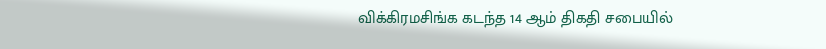விக்கிரமசிங்க கடந்த 14 ஆம் திகதி சபையில்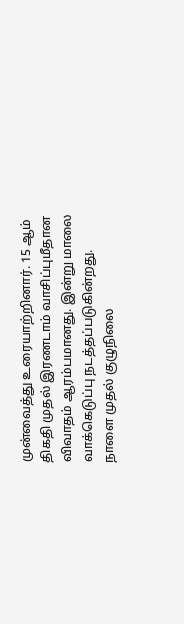முன்வைத்து உரையாற்றினார். 15 ஆம் திகதி முதல் இரணடாம் வாசிப்புமீதான விவாதம் ஆரம்பமானது. இன்று மாலை வாக்கெடுப்பு நடத்தப்படுகின்றது.
நாளை முதல் குழுநிலை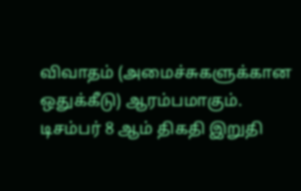விவாதம் (அமைச்சுகளுக்கான ஒதுக்கீடு) ஆரம்பமாகும். டிசம்பர் 8 ஆம் திகதி இறுதி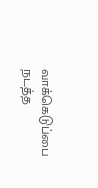வாக்கெடுப்பை நடத்த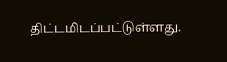திட்டமிடப்பட்டுள்ளது.